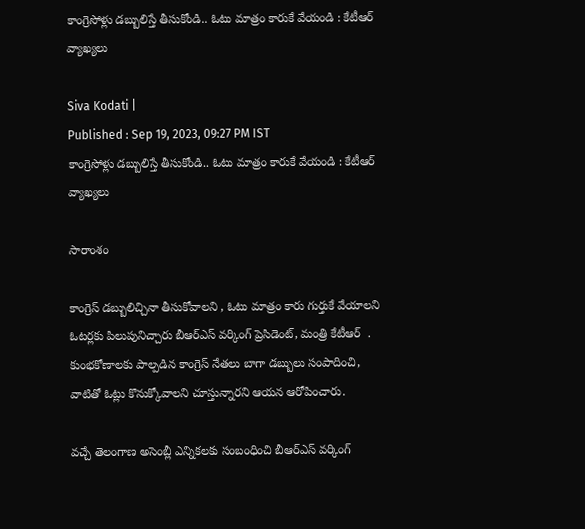కాంగ్రెసోళ్లు డబ్బులిస్తే తీసుకోండి.. ఓటు మాత్రం కారుకే వేయండి : కేటీఆర్ వ్యాఖ్యలు

Siva Kodati |
Published : Sep 19, 2023, 09:27 PM IST
కాంగ్రెసోళ్లు డబ్బులిస్తే తీసుకోండి.. ఓటు మాత్రం కారుకే వేయండి : కేటీఆర్ వ్యాఖ్యలు

సారాంశం

కాంగ్రెస్ డబ్బులిచ్చినా తీసుకోవాలని , ఓటు మాత్రం కారు గుర్తుకే వేయాలని  ఓటర్లకు పిలుపునిచ్చారు బీఆర్ఎస్ వర్కింగ్ ప్రెసిడెంట్, మంత్రి కేటీఆర్  . కుంభకోణాలకు పాల్పడిన కాంగ్రెస్ నేతలు బాగా డబ్బులు సంపాదించి, వాటితో ఓట్లు కొనుక్కోవాలని చూస్తున్నారని ఆయన ఆరోపించారు.

వచ్చే తెలంగాణ అసెంబ్లీ ఎన్నికలకు సంబంధించి బీఆర్ఎస్ వర్కింగ్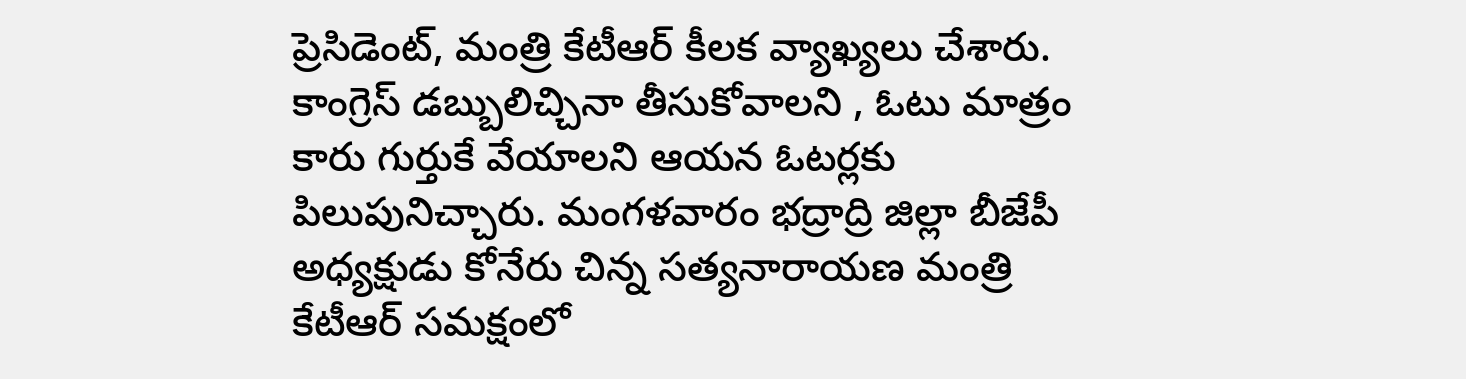ప్రెసిడెంట్, మంత్రి కేటీఆర్ కీలక వ్యాఖ్యలు చేశారు. కాంగ్రెస్ డబ్బులిచ్చినా తీసుకోవాలని , ఓటు మాత్రం కారు గుర్తుకే వేయాలని ఆయన ఓటర్లకు పిలుపునిచ్చారు. మంగళవారం భద్రాద్రి జిల్లా బీజేపీ అధ్యక్షుడు కోనేరు చిన్న సత్యనారాయణ మంత్రి కేటీఆర్ సమక్షంలో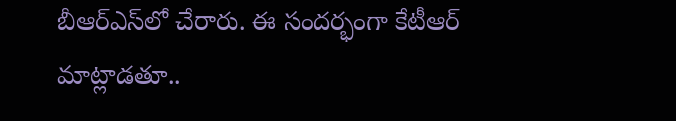బీఆర్ఎస్‌లో చేరారు. ఈ సందర్భంగా కేటీఆర్ మాట్లాడతూ..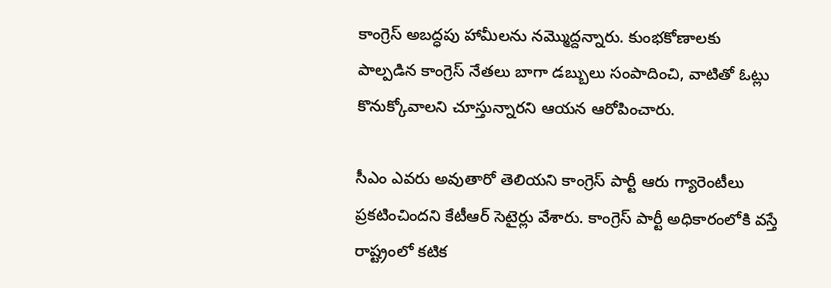కాంగ్రెస్ అబద్ధపు హామీలను నమ్మొద్దన్నారు. కుంభకోణాలకు పాల్పడిన కాంగ్రెస్ నేతలు బాగా డబ్బులు సంపాదించి, వాటితో ఓట్లు కొనుక్కోవాలని చూస్తున్నారని ఆయన ఆరోపించారు.

సీఎం ఎవరు అవుతారో తెలియని కాంగ్రెస్ పార్టీ ఆరు గ్యారెంటీలు ప్రకటించిందని కేటీఆర్ సెటైర్లు వేశారు. కాంగ్రెస్ పార్టీ అధికారంలోకి వస్తే రాష్ట్రంలో కటిక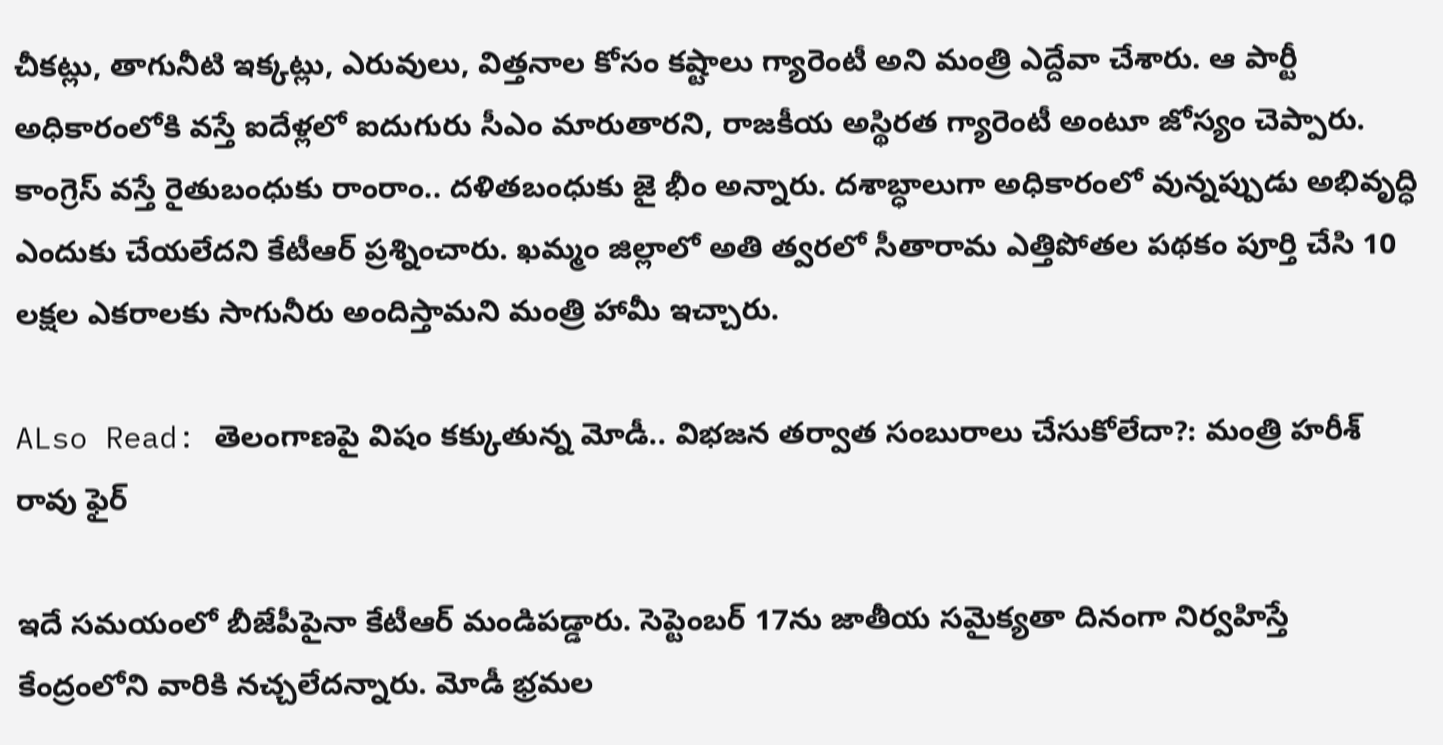చీకట్లు, తాగునీటి ఇక్కట్లు, ఎరువులు, విత్తనాల కోసం కష్టాలు గ్యారెంటీ అని మంత్రి ఎద్దేవా చేశారు. ఆ పార్టీ అధికారంలోకి వస్తే ఐదేళ్లలో ఐదుగురు సీఎం మారుతారని, రాజకీయ అస్థిరత గ్యారెంటీ అంటూ జోస్యం చెప్పారు. కాంగ్రెస్ వస్తే రైతుబంధుకు రాంరాం.. దళితబంధుకు జై భీం అన్నారు. దశాబ్ధాలుగా అధికారంలో వున్నప్పుడు అభివృద్ధి ఎందుకు చేయలేదని కేటీఆర్ ప్రశ్నించారు. ఖమ్మం జిల్లాలో అతి త్వరలో సీతారామ ఎత్తిపోతల పథకం పూర్తి చేసి 10 లక్షల ఎకరాలకు సాగునీరు అందిస్తామని మంత్రి హామీ ఇచ్చారు.

ALso Read: తెలంగాణపై విషం కక్కుతున్న మోడీ.. విభజన తర్వాత సంబురాలు చేసుకోలేదా?: మంత్రి హరీశ్ రావు ఫైర్

ఇదే సమయంలో బీజేపీపైనా కేటీఆర్ మండిపడ్డారు. సెప్టెంబర్ 17ను జాతీయ సమైక్యతా దినంగా నిర్వహిస్తే కేంద్రంలోని వారికి నచ్చలేదన్నారు. మోడీ భ్రమల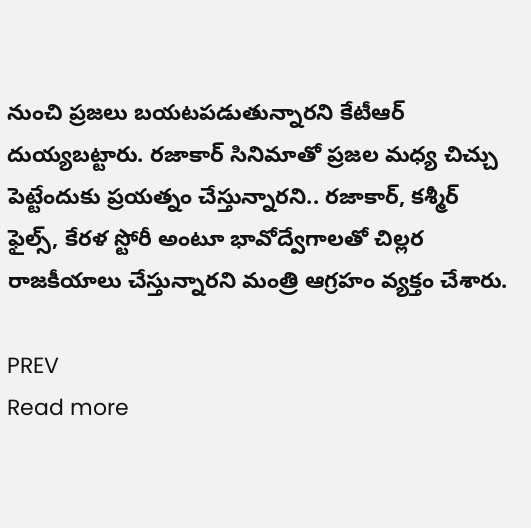నుంచి ప్రజలు బయటపడుతున్నారని కేటీఆర్ దుయ్యబట్టారు. రజాకార్ సినిమాతో ప్రజల మధ్య చిచ్చు పెట్టేందుకు ప్రయత్నం చేస్తున్నారని.. రజాకార్, కశ్మీర్ ఫైల్స్, కేరళ స్టోరీ అంటూ భావోద్వేగాలతో చిల్లర రాజకీయాలు చేస్తున్నారని మంత్రి ఆగ్రహం వ్యక్తం చేశారు.

PREV
Read more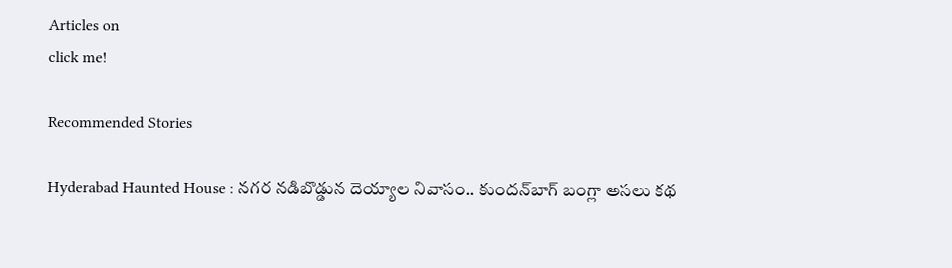Articles on
click me!

Recommended Stories

Hyderabad Haunted House : నగర నడిబొడ్డున దెయ్యాల నివాసం.. కుందన్‌బాగ్‌ బంగ్లా అసలు కథ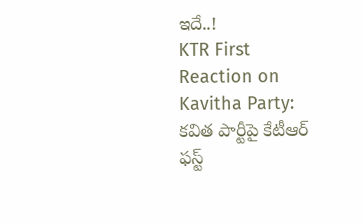ఇదే..!
KTR First Reaction on Kavitha Party: కవిత పార్టీపై కేటీఆర్‌ ఫస్ట్‌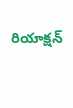రియాక్షన్‌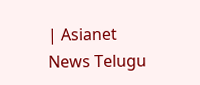| Asianet News Telugu